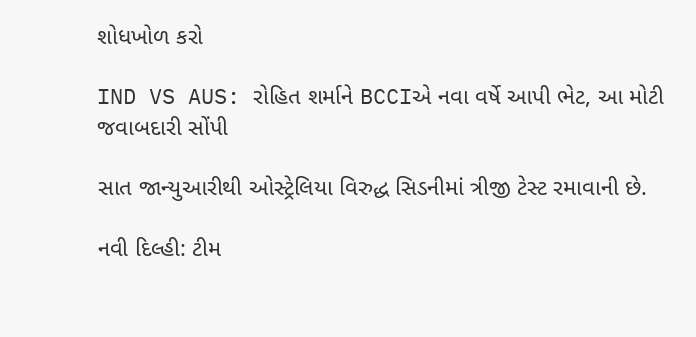શોધખોળ કરો

IND VS AUS: રોહિત શર્માને BCCIએ નવા વર્ષે આપી ભેટ, આ મોટી જવાબદારી સોંપી

સાત જાન્યુઆરીથી ઓસ્ટ્રેલિયા વિરુદ્ધ સિડનીમાં ત્રીજી ટેસ્ટ રમાવાની છે.

નવી દિલ્હી: ટીમ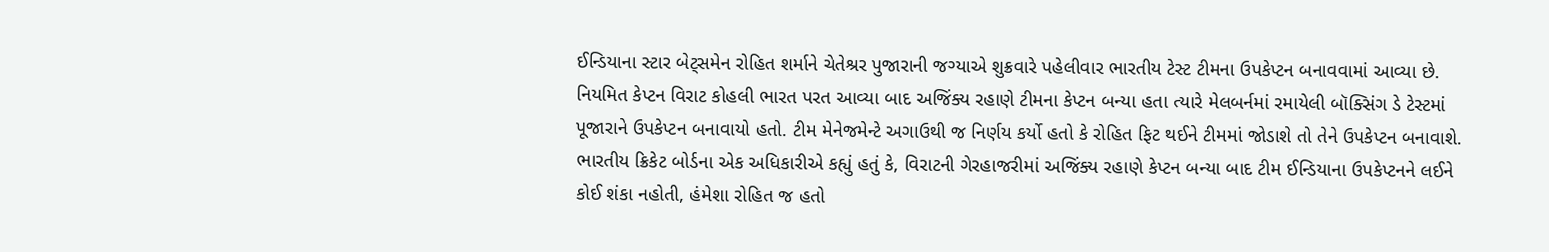ઈન્ડિયાના સ્ટાર બેટ્સમેન રોહિત શર્માને ચેતેશ્રર પુજારાની જગ્યાએ શુક્રવારે પહેલીવાર ભારતીય ટેસ્ટ ટીમના ઉપકેપ્ટન બનાવવામાં આવ્યા છે. નિયમિત કેપ્ટન વિરાટ કોહલી ભારત પરત આવ્યા બાદ અજિંક્ય રહાણે ટીમના કેપ્ટન બન્યા હતા ત્યારે મેલબર્નમાં રમાયેલી બૉક્સિંગ ડે ટેસ્ટમાં પૂજારાને ઉપકેપ્ટન બનાવાયો હતો. ટીમ મેનેજમેન્ટે અગાઉથી જ નિર્ણય કર્યો હતો કે રોહિત ફિટ થઈને ટીમમાં જોડાશે તો તેને ઉપકેપ્ટન બનાવાશે. ભારતીય ક્રિકેટ બોર્ડના એક અધિકારીએ કહ્યું હતું કે, વિરાટની ગેરહાજરીમાં અજિંક્ય રહાણે કેપ્ટન બન્યા બાદ ટીમ ઈન્ડિયાના ઉપકેપ્ટનને લઈને કોઈ શંકા નહોતી, હંમેશા રોહિત જ હતો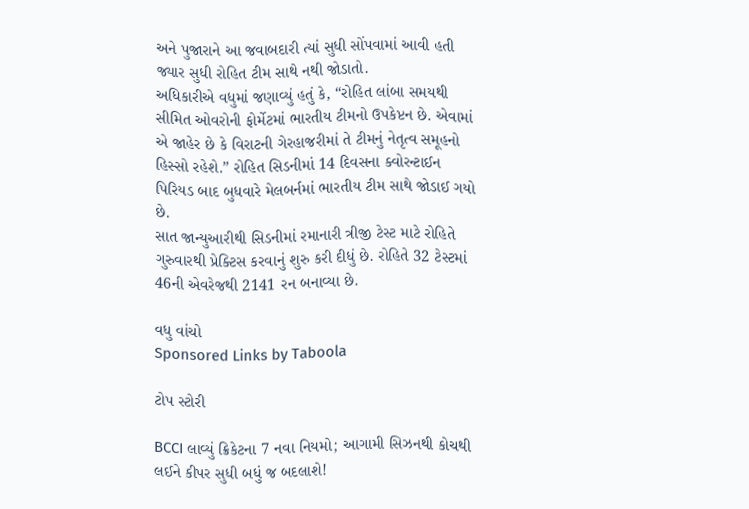અને પુજારાને આ જવાબદારી ત્યાં સુધી સોંપવામાં આવી હતી જ્યાર સુધી રોહિત ટીમ સાથે નથી જોડાતો.
અધિકારીએ વધુમાં જણાવ્યું હતું કે, “રોહિત લાંબા સમયથી સીમિત ઓવરોની ફોર્મેટમાં ભારતીય ટીમનો ઉપકેપ્ટન છે. એવામાં એ જાહેર છે કે વિરાટની ગેરહાજરીમાં તે ટીમનું નેતૃત્વ સમૂહનો હિસ્સો રહેશે.” રોહિત સિડનીમાં 14 દિવસના ક્વોરન્ટાઈન પિરિયડ બાદ બુધવારે મેલબર્નમાં ભારતીય ટીમ સાથે જોડાઈ ગયો છે.
સાત જાન્યુઆરીથી સિડનીમાં રમાનારી ત્રીજી ટેસ્ટ માટે રોહિતે ગુરુવારથી પ્રેક્ટિસ કરવાનું શુરુ કરી દીધું છે. રોહિતે 32 ટેસ્ટમાં 46ની એવરેજથી 2141 રન બનાવ્યા છે.

વધુ વાંચો
Sponsored Links by Taboola

ટોપ સ્ટોરી

BCCI લાવ્યું ક્રિકેટના 7 નવા નિયમો; આગામી સિઝનથી કોચથી લઈને કીપર સુધી બધું જ બદલાશે!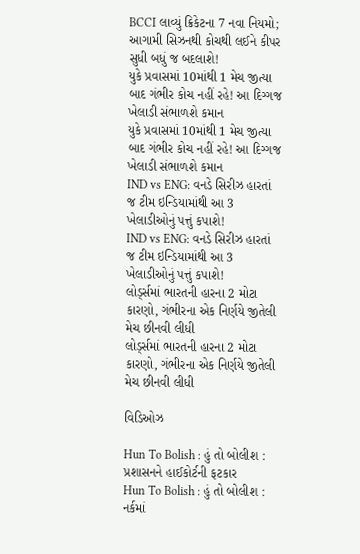BCCI લાવ્યું ક્રિકેટના 7 નવા નિયમો; આગામી સિઝનથી કોચથી લઈને કીપર સુધી બધું જ બદલાશે!
યુકે પ્રવાસમાં 10માંથી 1 મેચ જીત્યા બાદ ગંભીર કોચ નહીં રહે! આ દિગ્ગજ ખેલાડી સંભાળશે કમાન
યુકે પ્રવાસમાં 10માંથી 1 મેચ જીત્યા બાદ ગંભીર કોચ નહીં રહે! આ દિગ્ગજ ખેલાડી સંભાળશે કમાન
IND vs ENG: વનડે સિરીઝ હારતાં જ ટીમ ઇન્ડિયામાંથી આ 3 ખેલાડીઓનું પત્તું કપાશે!
IND vs ENG: વનડે સિરીઝ હારતાં જ ટીમ ઇન્ડિયામાંથી આ 3 ખેલાડીઓનું પત્તું કપાશે!
લોર્ડ્સમાં ભારતની હારના 2 મોટા કારણો, ગંભીરના એક નિર્ણયે જીતેલી મેચ છીનવી લીધી
લોર્ડ્સમાં ભારતની હારના 2 મોટા કારણો, ગંભીરના એક નિર્ણયે જીતેલી મેચ છીનવી લીધી

વિડિઓઝ

Hun To Bolish : હું તો બોલીશ : પ્રશાસનને હાઈકોર્ટની ફટકાર
Hun To Bolish : હું તો બોલીશ : નર્કમાં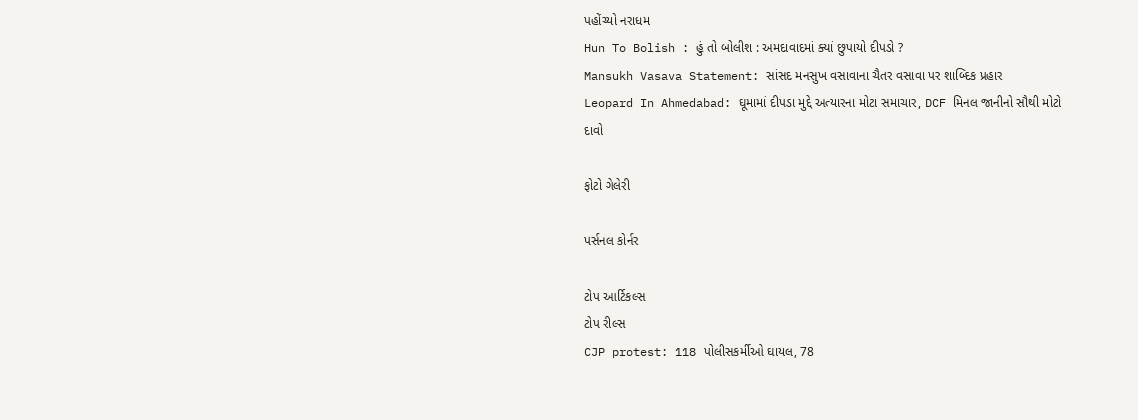પહોંચ્યો નરાધમ
Hun To Bolish : હું તો બોલીશ : અમદાવાદમાં ક્યાં છુપાયો દીપડો ?
Mansukh Vasava Statement: સાંસદ મનસુખ વસાવાના ચૈતર વસાવા પર શાબ્દિક પ્રહાર
Leopard In Ahmedabad: ઘૂમામાં દીપડા મુદ્દે અત્યારના મોટા સમાચાર, DCF મિનલ જાનીનો સૌથી મોટો દાવો

ફોટો ગેલેરી

પર્સનલ કોર્નર

ટોપ આર્ટિકલ્સ
ટોપ રીલ્સ
CJP protest: 118 પોલીસકર્મીઓ ઘાયલ, 78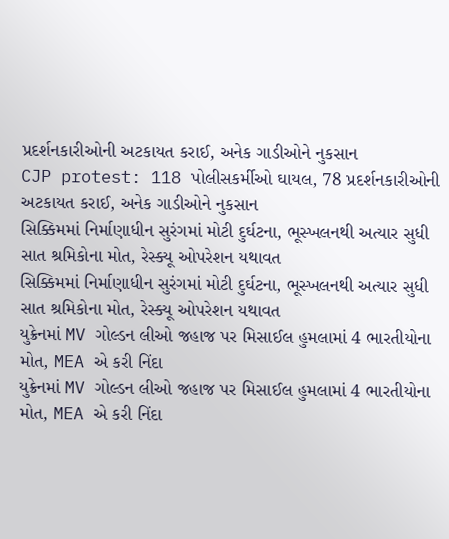પ્રદર્શનકારીઓની અટકાયત કરાઈ, અનેક ગાડીઓને નુકસાન
CJP protest: 118 પોલીસકર્મીઓ ઘાયલ, 78 પ્રદર્શનકારીઓની અટકાયત કરાઈ, અનેક ગાડીઓને નુકસાન
સિક્કિમમાં નિર્માણાધીન સુરંગમાં મોટી દુર્ઘટના, ભૂસ્ખલનથી અત્યાર સુધી સાત શ્રમિકોના મોત, રેસ્ક્યૂ ઓપરેશન યથાવત
સિક્કિમમાં નિર્માણાધીન સુરંગમાં મોટી દુર્ઘટના, ભૂસ્ખલનથી અત્યાર સુધી સાત શ્રમિકોના મોત, રેસ્ક્યૂ ઓપરેશન યથાવત
યુક્રેનમાં MV ગોલ્ડન લીઓ જહાજ પર મિસાઈલ હુમલામાં 4 ભારતીયોના મોત, MEA એ કરી નિંદા
યુક્રેનમાં MV ગોલ્ડન લીઓ જહાજ પર મિસાઈલ હુમલામાં 4 ભારતીયોના મોત, MEA એ કરી નિંદા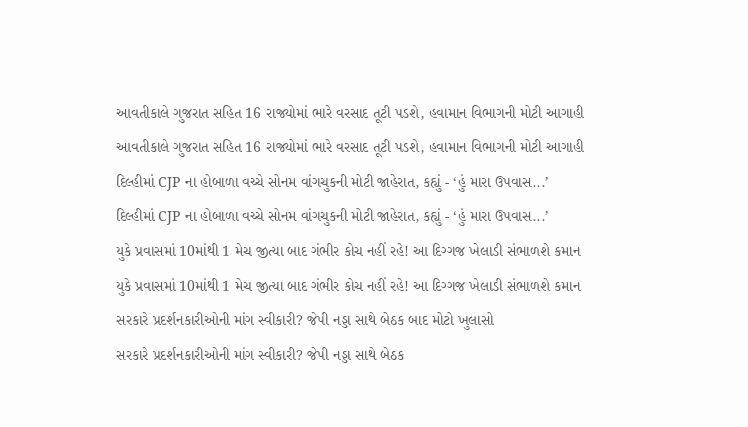આવતીકાલે ગુજરાત સહિત 16 રાજ્યોમાં ભારે વરસાદ તૂટી પડશે, હવામાન વિભાગની મોટી આગાહી
આવતીકાલે ગુજરાત સહિત 16 રાજ્યોમાં ભારે વરસાદ તૂટી પડશે, હવામાન વિભાગની મોટી આગાહી
દિલ્હીમાં CJP ના હોબાળા વચ્ચે સોનમ વાંગચુકની મોટી જાહેરાત, કહ્યું - ‘હું મારા ઉપવાસ...’
દિલ્હીમાં CJP ના હોબાળા વચ્ચે સોનમ વાંગચુકની મોટી જાહેરાત, કહ્યું - ‘હું મારા ઉપવાસ...’
યુકે પ્રવાસમાં 10માંથી 1 મેચ જીત્યા બાદ ગંભીર કોચ નહીં રહે! આ દિગ્ગજ ખેલાડી સંભાળશે કમાન
યુકે પ્રવાસમાં 10માંથી 1 મેચ જીત્યા બાદ ગંભીર કોચ નહીં રહે! આ દિગ્ગજ ખેલાડી સંભાળશે કમાન
સરકારે પ્રદર્શનકારીઓની માંગ સ્વીકારી? જેપી નડ્ડા સાથે બેઠક બાદ મોટો ખુલાસો
સરકારે પ્રદર્શનકારીઓની માંગ સ્વીકારી? જેપી નડ્ડા સાથે બેઠક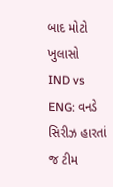બાદ મોટો ખુલાસો
IND vs ENG: વનડે સિરીઝ હારતાં જ ટીમ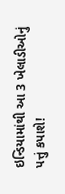ઇન્ડિયામાંથી આ 3 ખેલાડીઓનું પત્તું કપાશે!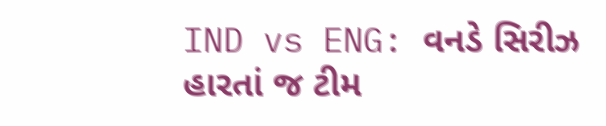IND vs ENG: વનડે સિરીઝ હારતાં જ ટીમ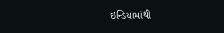ઇન્ડિયામાંથી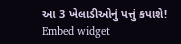આ 3 ખેલાડીઓનું પત્તું કપાશે!
Embed widget